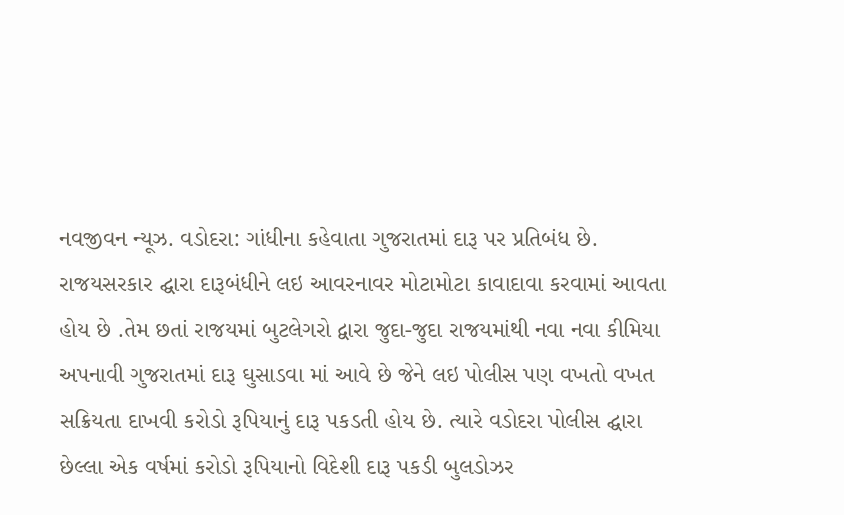નવજીવન ન્યૂઝ. વડોદરા: ગાંધીના કહેવાતા ગુજરાતમાં દારૂ પર પ્રતિબંધ છે. રાજયસરકાર દ્ઘારા દારૂબંધીને લઇ આવરનાવર મોટામોટા કાવાદાવા કરવામાં આવતા હોય છે .તેમ છતાં રાજયમાં બુટલેગરો દ્વારા જુદા-જુદા રાજયમાંથી નવા નવા કીમિયા અપનાવી ગુજરાતમાં દારૂ ઘુસાડવા માં આવે છે જેને લઇ પોલીસ પણ વખતો વખત સક્રિયતા દાખવી કરોડો રૂપિયાનું દારૂ પકડતી હોય છે. ત્યારે વડોદરા પોલીસ દ્ઘારા છેલ્લા એક વર્ષમાં કરોડો રૂપિયાનો વિદેશી દારૂ પકડી બુલડોઝર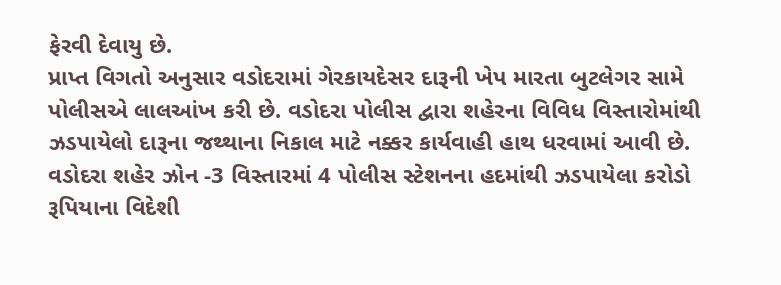ફેરવી દેવાયુ છે.
પ્રાપ્ત વિગતો અનુસાર વડોદરામાં ગેરકાયદેસર દારૂની ખેપ મારતા બુટલેગર સામે પોલીસએ લાલઆંખ કરી છે. વડોદરા પોલીસ દ્વારા શહેરના વિવિધ વિસ્તારોમાંથી ઝડપાયેલો દારૂના જથ્થાના નિકાલ માટે નક્કર કાર્યવાહી હાથ ધરવામાં આવી છે. વડોદરા શહેર ઝોન -3 વિસ્તારમાં 4 પોલીસ સ્ટેશનના હદમાંથી ઝડપાયેલા કરોડો રૂપિયાના વિદેશી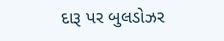દારૂ પર બુલડોઝર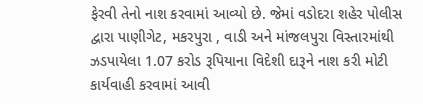ફેરવી તેનો નાશ કરવામાં આવ્યો છે. જેમાં વડોદરા શહેર પોલીસ દ્વારા પાણીગેટ, મકરપુરા , વાડી અને માંજલપુરા વિસ્તારમાંથી ઝડપાયેલા 1.07 કરોડ રૂપિયાના વિદેશી દારૂને નાશ કરી મોટી કાર્યવાહી કરવામાં આવી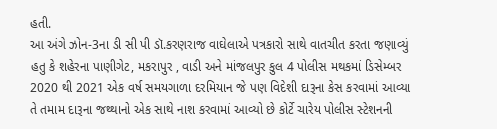હતી.
આ અંગે ઝોન-3ના ડી સી પી ડૉ.કરણરાજ વાઘેલાએ પત્રકારો સાથે વાતચીત કરતા જણાવ્યું હતુ કે શહેરના પાણીગેટ, મકરાપુર , વાડી અને માંજલપુર કુલ 4 પોલીસ મથકમાં ડિસેમ્બર 2020 થી 2021 એક વર્ષ સમયગાળા દરમિયાન જે પણ વિદેશી દારૂના કેસ કરવામાં આવ્યા તે તમામ દારૂના જથ્થાનો એક સાથે નાશ કરવામાં આવ્યો છે કોર્ટે ચારેય પોલીસ સ્ટેશનની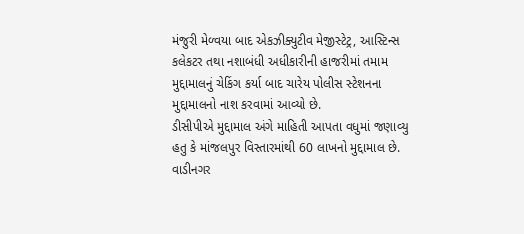મંજુરી મેળ્વયા બાદ એકઝીક્યુટીવ મેજીસ્ટેટ્ર, આસ્ટિન્સ કલેકટર તથા નશાબંધી અધીકારીની હાજરીમાં તમામ મુદ્દામાલનું ચેકિંગ કર્યા બાદ ચારેય પોલીસ સ્ટેશનના મુદ્દામાલનો નાશ કરવામાં આવ્યો છે.
ડીસીપીએ મુદ્દામાલ અંગે માહિતી આપતા વધુમાં જણાવ્યુ હતુ કે માંજલપુર વિસ્તારમાંથી 60 લાખનો મુદ્દામાલ છે. વાડીનગર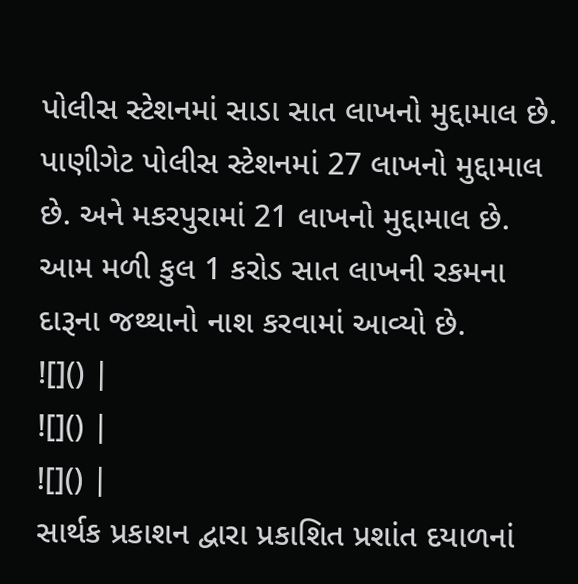પોલીસ સ્ટેશનમાં સાડા સાત લાખનો મુદ્દામાલ છે. પાણીગેટ પોલીસ સ્ટેશનમાં 27 લાખનો મુદ્દામાલ છે. અને મકરપુરામાં 21 લાખનો મુદ્દામાલ છે. આમ મળી કુલ 1 કરોડ સાત લાખની રકમના દારૂના જથ્થાનો નાશ કરવામાં આવ્યો છે.
![]() |
![]() |
![]() |
સાર્થક પ્રકાશન દ્વારા પ્રકાશિત પ્રશાંત દયાળનાં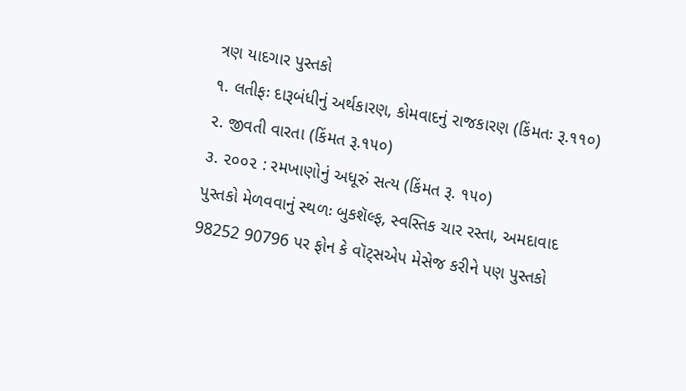ત્રણ યાદગાર પુસ્તકો
૧. લતીફઃ દારૂબંધીનું અર્થકારણ, કોમવાદનું રાજકારણ (કિંમતઃ રૂ.૧૧૦)
૨. જીવતી વારતા (કિંમત રૂ.૧૫૦)
૩. ૨૦૦૨ : રમખાણોનું અધૂરું સત્ય (કિંમત રૂ. ૧૫૦)
પુસ્તકો મેળવવાનું સ્થળઃ બુકશૅલ્ફ, સ્વસ્તિક ચાર રસ્તા, અમદાવાદ
98252 90796 પર ફોન કે વૉટ્સએપ મેસેજ કરીને પણ પુસ્તકો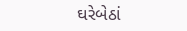ઘરેબેઠાં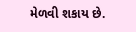મેળવી શકાય છે.